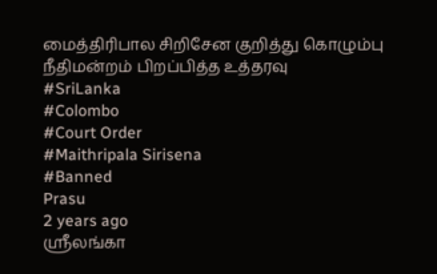மைத்திரிபால சிறிசேன குறித்து கொழும்பு நீதிமன்றம் பிறப்பித்த உத்தரவு
#SriLanka
#Colombo
#Court Order
#Maithripala Sirisena
#Banned
Prasu
2 years ago
ஸ்ரீலங்கா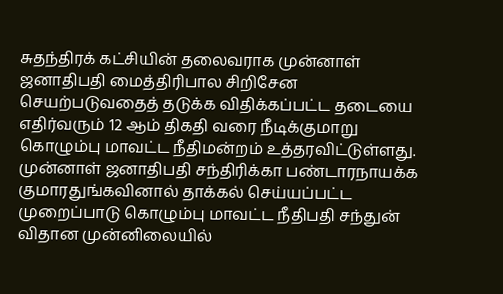சுதந்திரக் கட்சியின் தலைவராக முன்னாள் ஜனாதிபதி மைத்திரிபால சிறிசேன செயற்படுவதைத் தடுக்க விதிக்கப்பட்ட தடையை எதிர்வரும் 12 ஆம் திகதி வரை நீடிக்குமாறு கொழும்பு மாவட்ட நீதிமன்றம் உத்தரவிட்டுள்ளது.
முன்னாள் ஜனாதிபதி சந்திரிக்கா பண்டாரநாயக்க குமாரதுங்கவினால் தாக்கல் செய்யப்பட்ட முறைப்பாடு கொழும்பு மாவட்ட நீதிபதி சந்துன் விதான முன்னிலையில்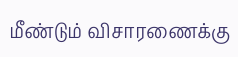மீண்டும் விசாரணைக்கு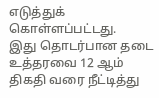எடுத்துக் கொள்ளப்பட்டது.
இது தொடர்பான தடை உத்தரவை 12 ஆம் திகதி வரை நீட்டித்து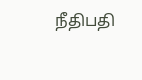நீதிபதி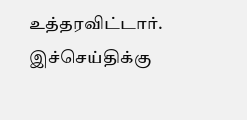உத்தரவிட்டார்.
இச்செய்திக்கு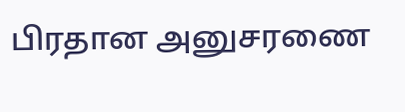பிரதான அனுசரணை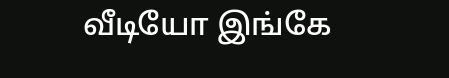வீடியோ இங்கே